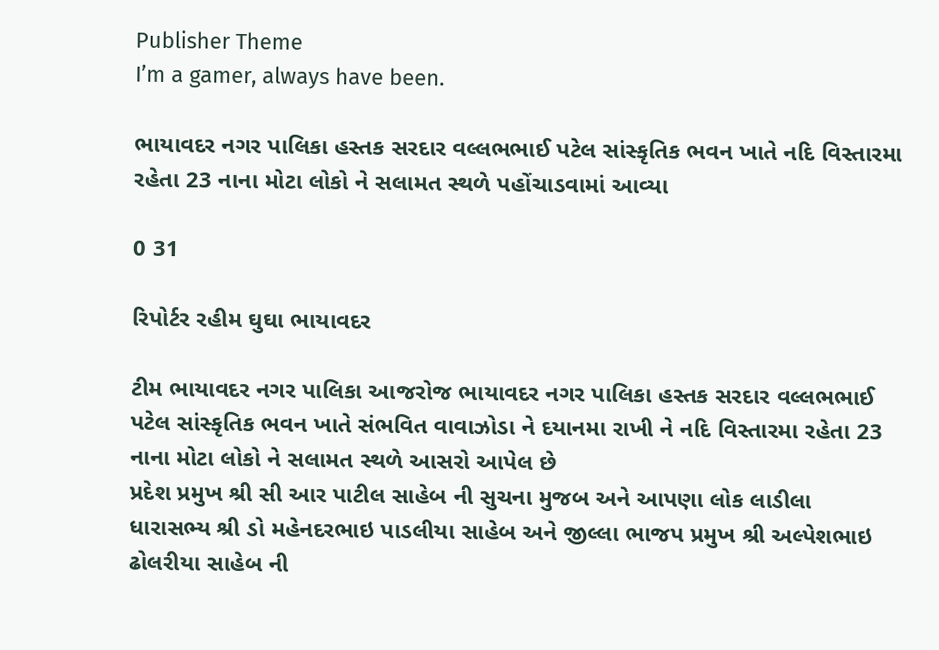Publisher Theme
I’m a gamer, always have been.

ભાયાવદર નગર પાલિકા હસ્તક સરદાર વલ્લભભાઈ પટેલ સાંસ્કૃતિક ભવન ખાતે નદિ વિસ્તારમા રહેતા 23 નાના મોટા લોકો ને સલામત સ્થળે પહોંચાડવામાં આવ્યા

0 31

રિપોર્ટર રહીમ ઘુઘા ભાયાવદર

ટીમ ભાયાવદર નગર પાલિકા આજરોજ ભાયાવદર નગર પાલિકા હસ્તક સરદાર વલ્લભભાઈ પટેલ સાંસ્કૃતિક ભવન ખાતે સંભવિત વાવાઝોડા ને દયાનમા રાખી ને નદિ વિસ્તારમા રહેતા 23 નાના મોટા લોકો ને સલામત સ્થળે આસરો આપેલ છે
પ્રદેશ પ્રમુખ શ્રી સી આર પાટીલ સાહેબ ની સુચના મુજબ અને આપણા લોક લાડીલા ધારાસભ્ય શ્રી ડો મહેનદરભાઇ પાડલીયા સાહેબ અને જીલ્લા ભાજપ પ્રમુખ શ્રી અલ્પેશભાઇ ઢોલરીયા સાહેબ ની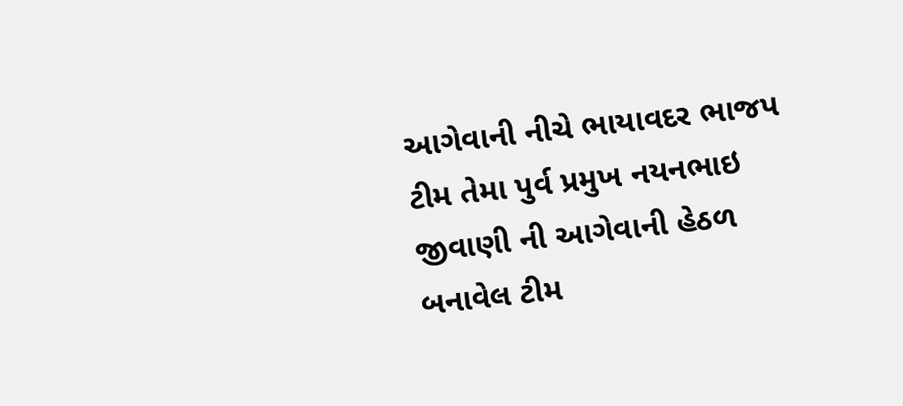આગેવાની નીચે ભાયાવદર ભાજપ ટીમ તેમા પુર્વ પ્રમુખ નયનભાઇ જીવાણી ની આગેવાની હેઠળ બનાવેલ ટીમ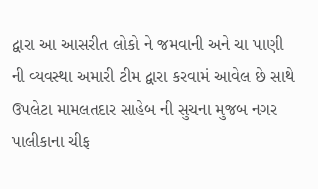દ્વારા આ આસરીત લોકો ને જમવાની અને ચા પાણી ની વ્યવસ્થા અમારી ટીમ દ્વારા કરવામં આવેલ છે સાથે ઉપલેટા મામલતદાર સાહેબ ની સુચના મુજબ નગર પાલીકાના ચીફ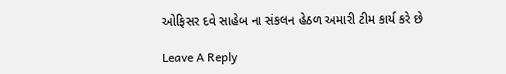ઓફિસર દવે સાહેબ ના સંકલન હેઠળ અમારી ટીમ કાર્ય કરે છે

Leave A Reply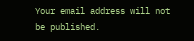Your email address will not be published.